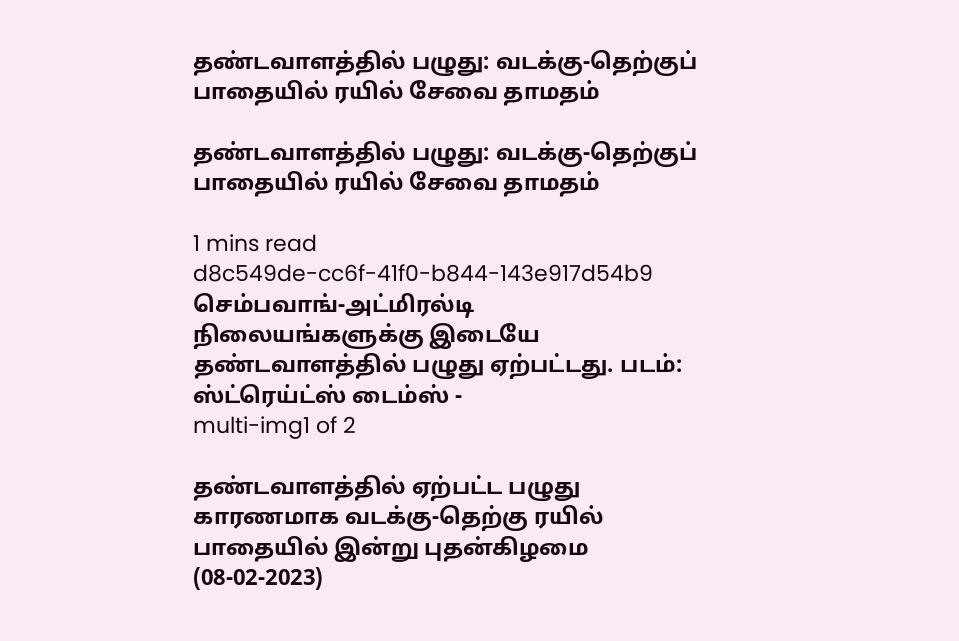தண்டவாளத்தில் பழுது: வடக்கு-தெற்குப் பாதையில் ரயில் சேவை தாமதம்

தண்டவாளத்தில் பழுது: வடக்கு-தெற்குப் பாதையில் ரயில் சேவை தாமதம்

1 mins read
d8c549de-cc6f-41f0-b844-143e917d54b9
செம்பவாங்-அட்மிரல்டி நிலையங்களுக்கு இடையே தண்டவாளத்தில் பழுது ஏற்பட்டது. படம்: ஸ்ட்ரெய்ட்ஸ் டைம்ஸ் -
multi-img1 of 2

தண்டவாளத்தில் ஏற்பட்ட பழுது காரணமாக வடக்கு-தெற்கு ரயில் பாதையில் இன்று புதன்கிழமை (08-02-2023)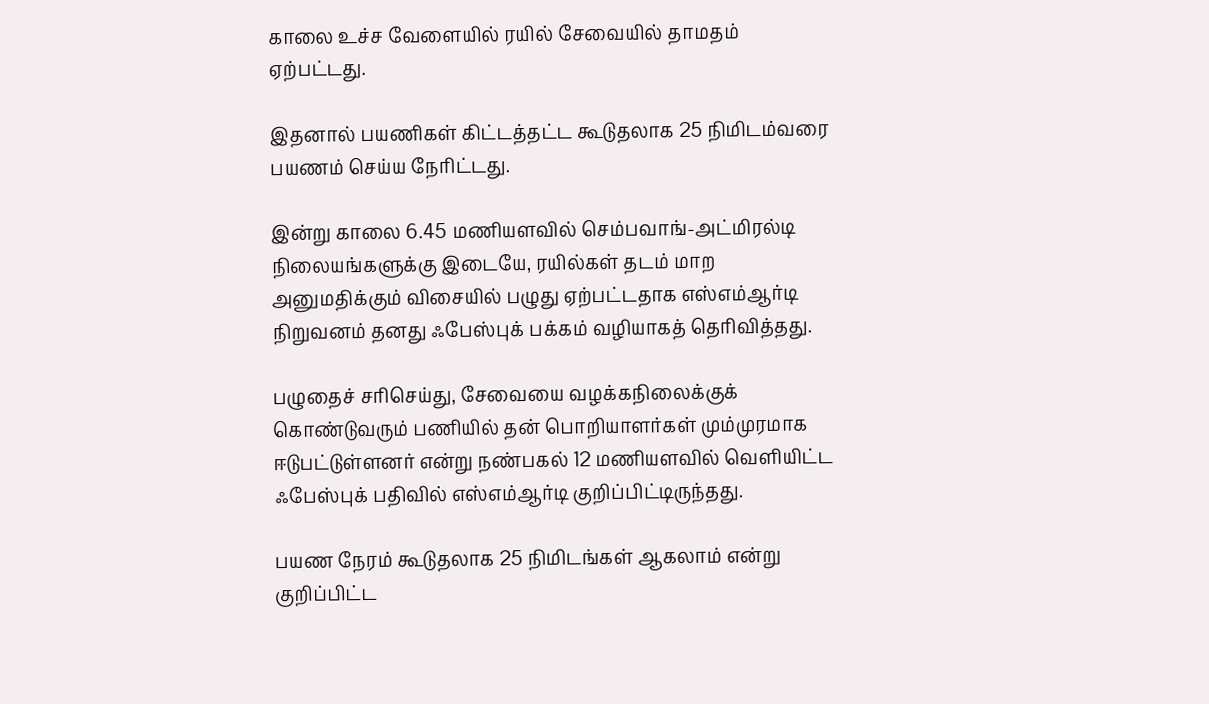காலை உச்ச வேளையில் ரயில் சேவையில் தாமதம் ஏற்பட்டது.

இதனால் பயணிகள் கிட்டத்தட்ட கூடுதலாக 25 நிமிடம்வரை பயணம் செய்ய நேரிட்டது.

இன்று காலை 6.45 மணியளவில் செம்பவாங்-அட்மிரல்டி நிலையங்களுக்கு இடையே, ரயில்கள் தடம் மாற அனுமதிக்கும் விசையில் பழுது ஏற்பட்டதாக எஸ்எம்ஆர்டி நிறுவனம் தனது ஃபேஸ்புக் பக்கம் வழியாகத் தெரிவித்தது.

பழுதைச் சரிசெய்து, சேவையை வழக்கநிலைக்குக் கொண்டுவரும் பணியில் தன் பொறியாளர்கள் மும்முரமாக ஈடுபட்டுள்ளனர் என்று நண்பகல் 12 மணியளவில் வெளியிட்ட ஃபேஸ்புக் பதிவில் எஸ்எம்ஆர்டி குறிப்பிட்டிருந்தது.

பயண நேரம் கூடுதலாக 25 நிமிடங்கள் ஆகலாம் என்று குறிப்பிட்ட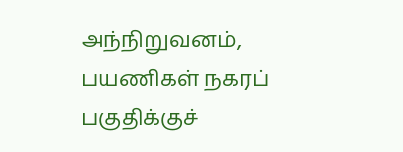அந்நிறுவனம், பயணிகள் நகரப் பகுதிக்குச்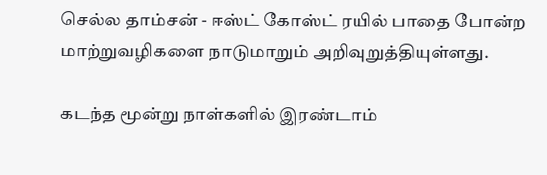செல்ல தாம்சன் - ஈஸ்ட் கோஸ்ட் ரயில் பாதை போன்ற மாற்றுவழிகளை நாடுமாறும் அறிவுறுத்தியுள்ளது.

கடந்த மூன்று நாள்களில் இரண்டாம்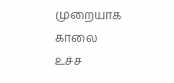முறையாக காலை உச்ச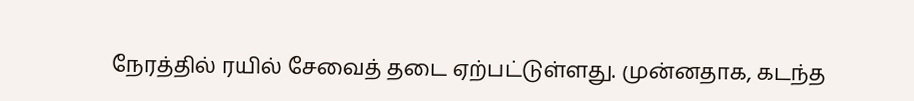நேரத்தில் ரயில் சேவைத் தடை ஏற்பட்டுள்ளது. முன்னதாக, கடந்த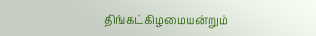திங்கட்கிழமையன்றும்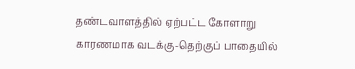தண்டவாளத்தில் ஏற்பட்ட கோளாறு காரணமாக வடக்கு-தெற்குப் பாதையில்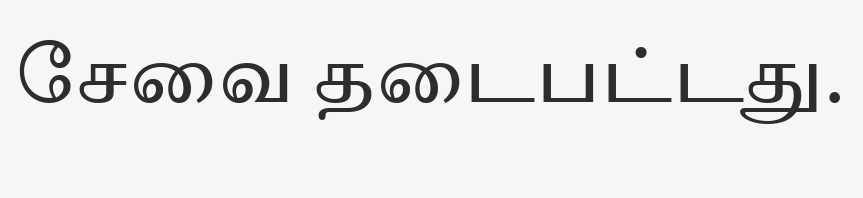சேவை தடைபட்டது.